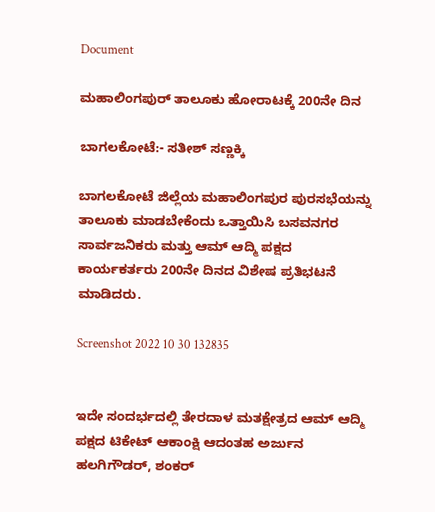Document

ಮಹಾಲಿಂಗಪುರ್ ತಾಲೂಕು ಹೋರಾಟಕ್ಕೆ 200ನೇ ದಿನ

ಬಾಗಲಕೋಟೆ:- ಸತೀಶ್ ಸಣ್ಣಕ್ಕಿ

ಬಾಗಲಕೋಟೆ ಜಿಲ್ಲೆಯ ಮಹಾಲಿಂಗಪುರ ಪುರಸಭೆಯನ್ನು ತಾಲೂಕು ಮಾಡಬೇಕೆಂದು ಒತ್ತಾಯಿಸಿ ಬಸವನಗರ ಸಾರ್ವಜನಿಕರು ಮತ್ತು ಆಮ್ ಆದ್ಮಿ ಪಕ್ಷದ ಕಾರ್ಯಕರ್ತರು 200ನೇ ದಿನದ ವಿಶೇಷ ಪ್ರತಿಭಟನೆ ಮಾಡಿದರು.

Screenshot 2022 10 30 132835


ಇದೇ ಸಂದರ್ಭದಲ್ಲಿ ತೇರದಾಳ ಮತಕ್ಷೇತ್ರದ ಆಮ್ ಆದ್ಮಿ ಪಕ್ಷದ ಟಿಕೇಟ್ ಆಕಾಂಕ್ಷಿ ಆದಂತಹ ಅರ್ಜುನ ಹಲಗಿಗೌಡರ್, ಶಂಕರ್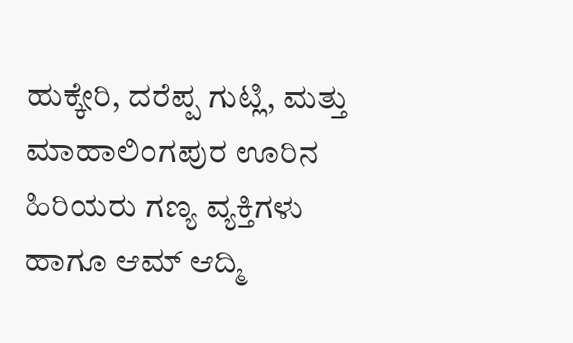ಹುಕ್ಕೇರಿ, ದರೆಪ್ಪ ಗುಟ್ಲಿ, ಮತ್ತು ಮಾಹಾಲಿಂಗಪುರ ಊರಿನ ಹಿರಿಯರು ಗಣ್ಯ ವ್ಯಕ್ತಿಗಳು ಹಾಗೂ ಆಮ್ ಆದ್ಮಿ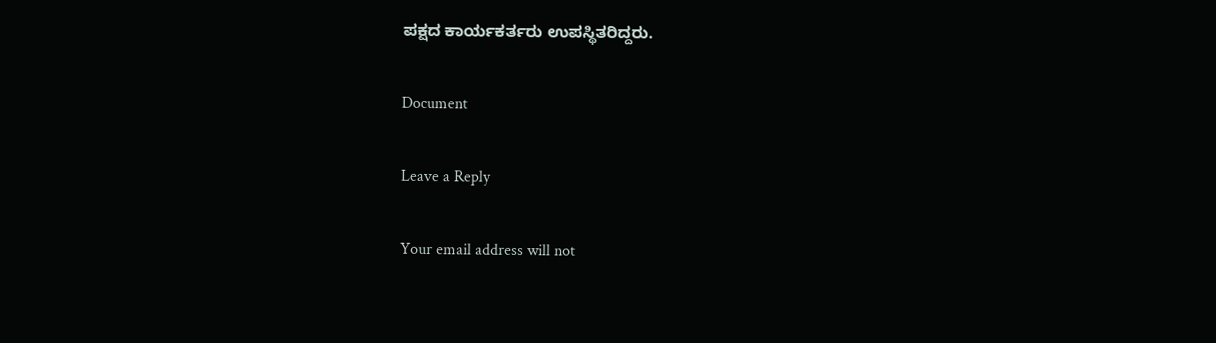ಪಕ್ಷದ ಕಾರ್ಯಕರ್ತರು ಉಪಸ್ಥಿತರಿದ್ದರು.

Document

Leave a Reply

Your email address will not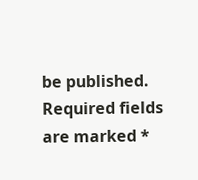be published. Required fields are marked *